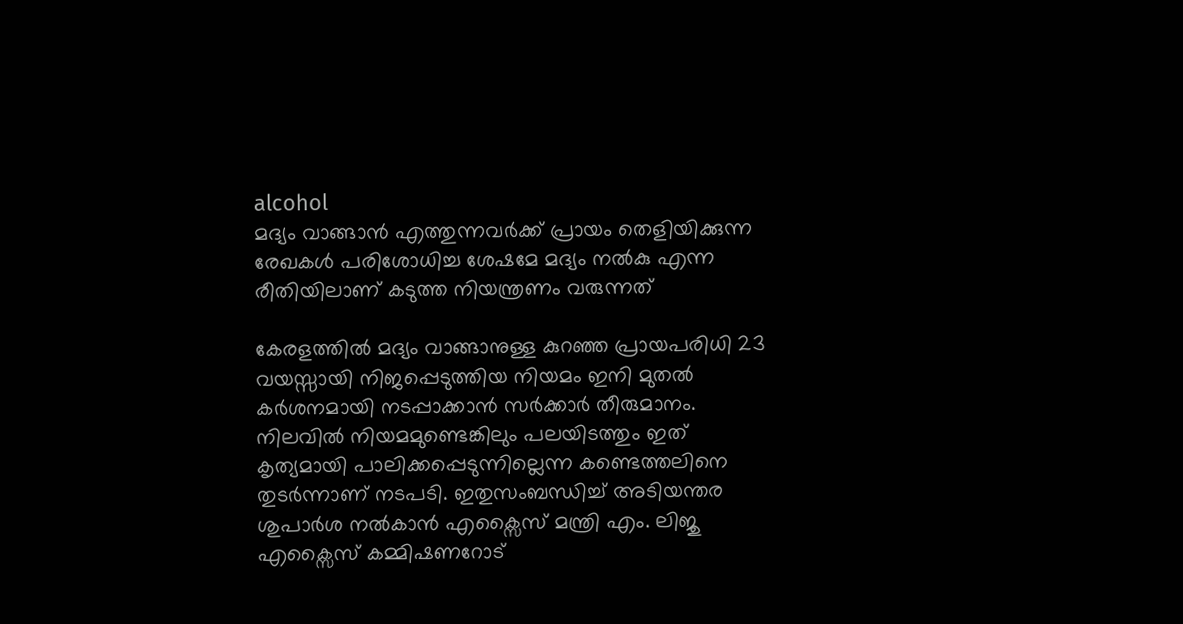alcohol
മദ്യം വാങ്ങാൻ എത്തുന്നവർക്ക് പ്രായം തെളിയിക്കുന്ന രേഖകൾ പരിശോധിച്ച ശേഷമേ മദ്യം നൽകു എന്ന രീതിയിലാണ് കടുത്ത നിയന്ത്രണം വരുന്നത്

കേരളത്തിൽ മദ്യം വാങ്ങാനുള്ള കുറഞ്ഞ പ്രായപരിധി 23 വയസ്സായി നിജപ്പെടുത്തിയ നിയമം ഇനി മുതൽ കർശനമായി നടപ്പാക്കാൻ സർക്കാർ തീരുമാനം. നിലവിൽ നിയമമുണ്ടെങ്കിലും പലയിടത്തും ഇത് കൃത്യമായി പാലിക്കപ്പെടുന്നില്ലെന്ന കണ്ടെത്തലിനെ തുടർന്നാണ് നടപടി. ഇതുസംബന്ധിച്ച് അടിയന്തര ശുപാർശ നൽകാൻ എക്സൈസ് മന്ത്രി എം. ലിജു എക്സൈസ് കമ്മിഷണറോട്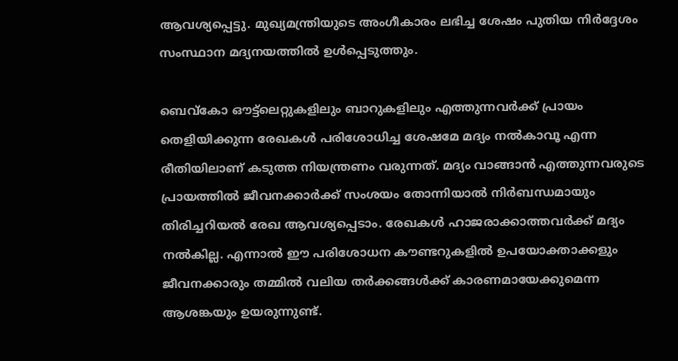ആവശ്യപ്പെട്ടു. മുഖ്യമന്ത്രിയുടെ അംഗീകാരം ലഭിച്ച ശേഷം പുതിയ നിർദ്ദേശം സംസ്ഥാന മദ്യനയത്തിൽ ഉൾപ്പെടുത്തും.

ബെവ്കോ ഔട്ട്‌ലെറ്റുകളിലും ബാറുകളിലും എത്തുന്നവർക്ക് പ്രായം തെളിയിക്കുന്ന രേഖകൾ പരിശോധിച്ച ശേഷമേ മദ്യം നൽകാവൂ എന്ന രീതിയിലാണ് കടുത്ത നിയന്ത്രണം വരുന്നത്. മദ്യം വാങ്ങാൻ എത്തുന്നവരുടെ പ്രായത്തിൽ ജീവനക്കാർക്ക് സംശയം തോന്നിയാൽ നിർബന്ധമായും തിരിച്ചറിയൽ രേഖ ആവശ്യപ്പെടാം. രേഖകൾ ഹാജരാക്കാത്തവർക്ക് മദ്യം നൽകില്ല. എന്നാൽ ഈ പരിശോധന കൗണ്ടറുകളിൽ ഉപയോക്താക്കളും ജീവനക്കാരും തമ്മിൽ വലിയ തർക്കങ്ങൾക്ക് കാരണമായേക്കുമെന്ന ആശങ്കയും ഉയരുന്നുണ്ട്.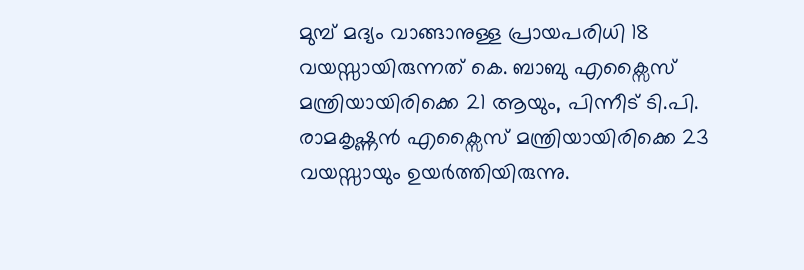മുമ്പ് മദ്യം വാങ്ങാനുള്ള പ്രായപരിധി 18 വയസ്സായിരുന്നത് കെ. ബാബു എക്സൈസ് മന്ത്രിയായിരിക്കെ 21 ആയും, പിന്നീട് ടി.പി. രാമകൃഷ്ണൻ എക്സൈസ് മന്ത്രിയായിരിക്കെ 23 വയസ്സായും ഉയർത്തിയിരുന്നു.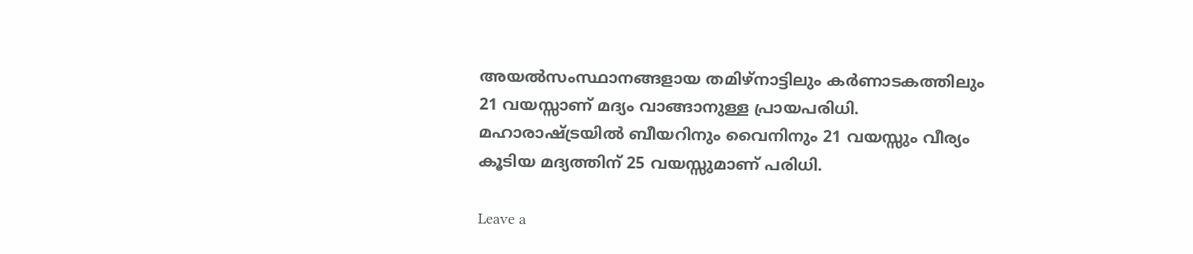അയൽസംസ്ഥാനങ്ങളായ തമിഴ്‌നാട്ടിലും കർണാടകത്തിലും 21 വയസ്സാണ് മദ്യം വാങ്ങാനുള്ള പ്രായപരിധി. മഹാരാഷ്ട്രയിൽ ബീയറിനും വൈനിനും 21 വയസ്സും വീര്യം കൂടിയ മദ്യത്തിന് 25 വയസ്സുമാണ് പരിധി.

Leave a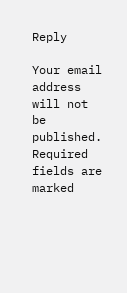Reply

Your email address will not be published. Required fields are marked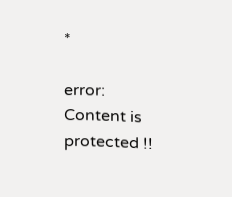*

error: Content is protected !!